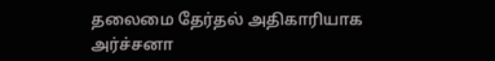தலைமை தேர்தல் அதிகாரியாக அர்ச்சனா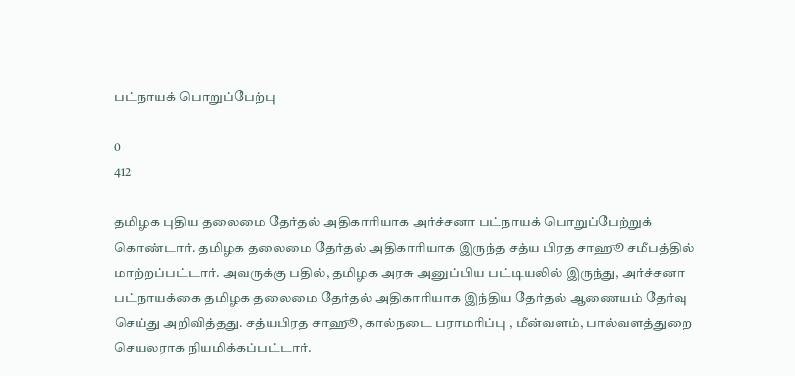பட்நாயக் பொறுப்பேற்பு

0
412

தமிழக புதிய தலைமை தேர்தல் அதிகாரியாக அர்ச்சனா பட்நாயக் பொறுப்பேற்றுக் கொண்டார். தமிழக தலைமை தேர்தல் அதிகாரியாக இருந்த சத்ய பிரத சாஹூ சமீபத்தில் மாற்றப்பட்டார். அவருக்கு பதில், தமிழக அரசு அனுப்பிய பட்டியலில் இருந்து, அர்ச்சனா பட்நாயக்கை தமிழக தலைமை தேர்தல் அதிகாரியாக இந்திய தேர்தல் ஆணையம் தேர்வு செய்து அறிவித்தது. சத்யபிரத சாஹூ, கால்நடை பராமரிப்பு , மீன்வளம், பால்வளத்துறை செயலராக நியமிக்கப்பட்டார்.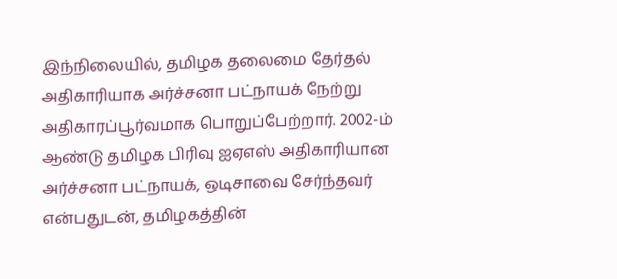இந்நிலையில், தமிழக தலைமை தேர்தல் அதிகாரியாக அர்ச்சனா பட்நாயக் நேற்று அதிகாரப்பூர்வமாக பொறுப்பேற்றார். 2002-ம் ஆண்டு தமிழக பிரிவு ஐஏஎஸ் அதிகாரியான அர்ச்சனா பட்நாயக், ஒடிசாவை சேர்ந்தவர் என்பதுடன், தமிழகத்தின்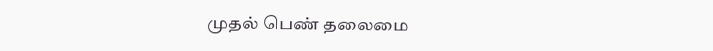முதல் பெண் தலைமை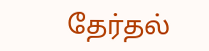தேர்தல்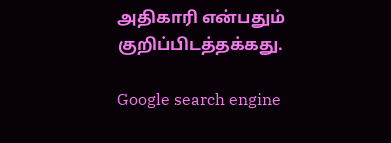அதிகாரி என்பதும் குறிப்பிடத்தக்கது.

Google search engine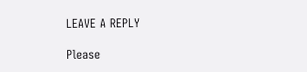LEAVE A REPLY

Please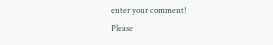enter your comment!
Please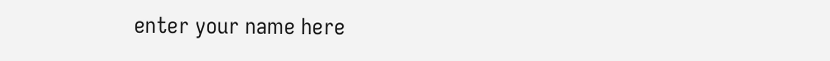enter your name here